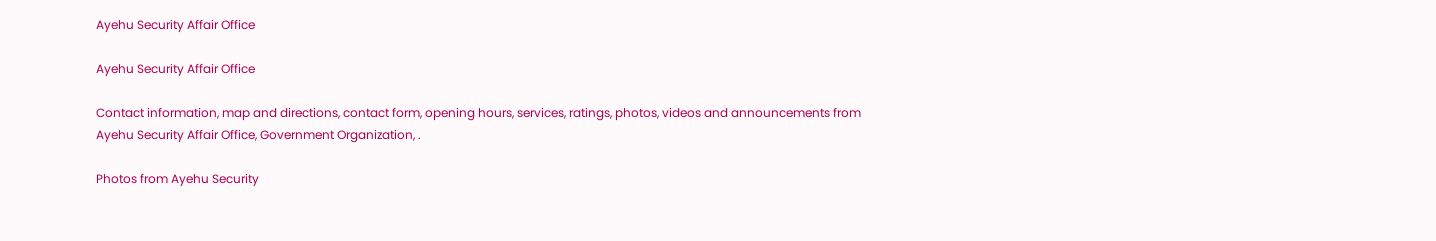Ayehu Security Affair Office

Ayehu Security Affair Office

Contact information, map and directions, contact form, opening hours, services, ratings, photos, videos and announcements from Ayehu Security Affair Office, Government Organization, .

Photos from Ayehu Security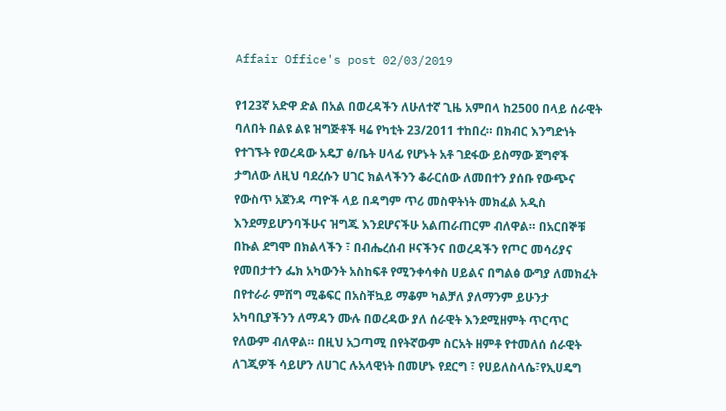Affair Office's post 02/03/2019

የ123ኛ አድዋ ድል በአል በወረዳችን ለሁለተኛ ጊዜ አምበላ ከ2500 በላይ ሰራዊት ባለበት በልዩ ልዩ ዝግጅቶች ዛሬ የካቲት 23/2011 ተከበረ። በክብር እንግድነት የተገኙት የወረዳው አዴፓ ፅ/ቤት ሀላፊ የሆኑት አቶ ገደፋው ይስማው ጀግኖች ታግለው ለዚህ ባደረሱን ሀገር ክልላችንን ቆራርሰው ለመበተን ያሰቡ የውጭና የውስጥ አጀንዳ ጣዮች ላይ በዳግም ጥሪ መስዋትነት መክፈል አዲስ እንደማይሆንባችሁና ዝግጁ እንደሆናችሁ አልጠራጠርም ብለዋል። በአርበኞቹ በኩል ደግሞ በክልላችን ፣ በብሔረሰብ ዞናችንና በወረዳችን የጦር መሳሪያና የመበታተን ፌክ አካውንት አስከፍቶ የሚንቀሳቀስ ሀይልና በግልፅ ውግያ ለመክፈት በየተራራ ምሽግ ሚቆፍር በአስቸኳይ ማቆም ካልቻለ ያለማንም ይሁንታ አካባቢያችንን ለማዳን ሙሉ በወረዳው ያለ ሰራዊት እንደሚዘምት ጥርጥር የለውም ብለዋል። በዚህ አጋጣሚ በየትኛውም ስርአት ዘምቶ የተመለሰ ሰራዊት ለገጂዎች ሳይሆን ለሀገር ሉአላዊነት በመሆኑ የደርግ ፣ የሀይለስላሴ፣የኢሀዴግ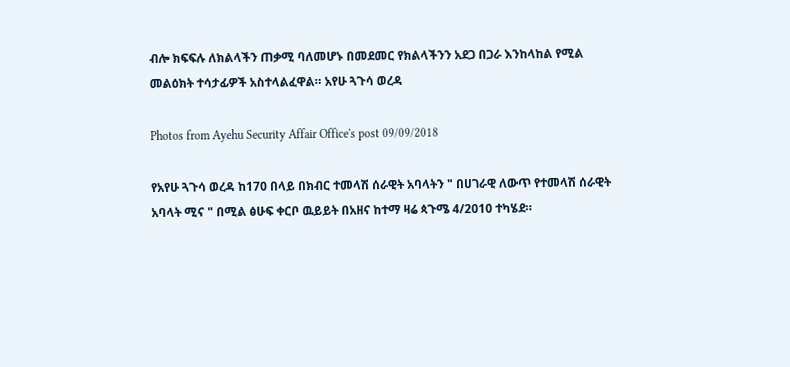ብሎ ክፍፍሉ ለክልላችን ጠቃሚ ባለመሆኑ በመደመር የክልላችንን አደጋ በጋራ እንከላከል የሚል መልዕክት ተሳታፊዎች አስተላልፈዋል። አየሁ ጓጉሳ ወረዳ

Photos from Ayehu Security Affair Office's post 09/09/2018

የአየሁ ጓጉሳ ወረዳ ከ170 በላይ በክብር ተመላሽ ሰራዊት አባላትን " በሀገራዊ ለውጥ የተመላሽ ሰራዊት አባላት ሚና " በሚል ፅሁፍ ቀርቦ ዉይይት በአዘና ከተማ ዛሬ ጳጉሜ 4/2010 ተካሄደ።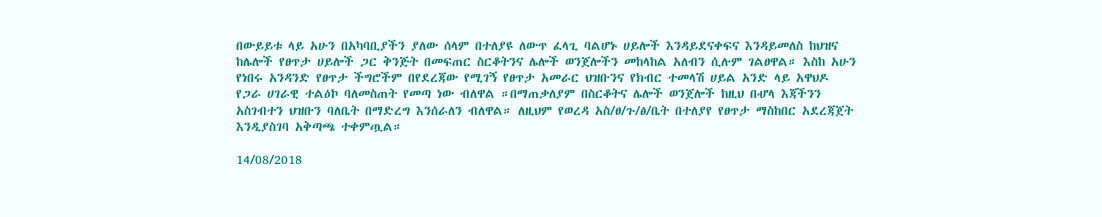በውይይቱ ላይ አሁን በአካባቢያችን ያለው ሰላም በተለያዩ ለውጥ ፈላጊ ባልሆኑ ሀይሎች እንዳይደናቀፍና እንዳይመለስ ከህዝና ከሌሎች የፀጥታ ሀይሎች ጋር ቅንጅት በመፍጠር ስርቆትንና ሌሎች ወንጀሎችን መከላከል አለብን ሲሉም ገልፀዋል። እስከ አሁን የነበሩ አንዳንድ የፀጥታ ችግሮችም በየደረጃው የሚገኝ የፀጥታ አመራር ህዝቡንና የክብር ተመላሽ ሀይል አንድ ላይ አዋህዶ የጋራ ሀገራዊ ተልዕኮ ባለመስጠት የመጣ ነው ብለዋል ።በማጠቃለያም በስርቆትና ሌሎች ወንጀሎች ከዚህ በሇላ እጃችንን አስገብተን ህዝቡን ባለቤት በማድረግ እንሰራለን ብለዋል። ለዚህም የወረዳ አስ/ፀ/ጉ/ፅ/ቤት በተለያየ የፀጥታ ማስከበር አደረጃጀት እንዲያስገባ አቅጣጫ ተቀምጧል።

14/08/2018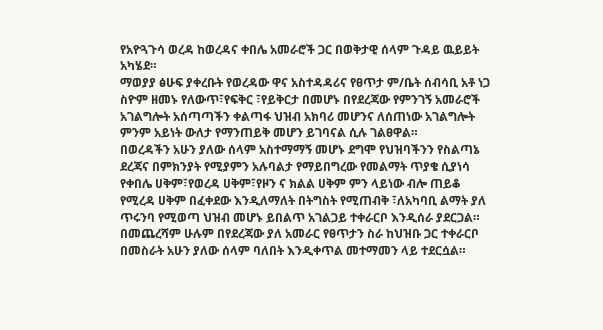የአዮጓጉሳ ወረዳ ከወረዳና ቀበሌ አመራሮች ጋር በወቅታዊ ሰላም ጉዳይ ዉይይት አካሄደ።
ማወያያ ፅሁፍ ያቀረቡት የወረዳው ዋና አስተዳዳሪና የፀጥታ ም/ቤት ሰብሳቢ አቶ ነጋ ስዮም ዘመኑ የለውጥ፣የፍቅር ፣የይቅርታ በመሆኑ በየደረጃው የምንገኝ አመራሮች አገልግሎት አሰጣጣችን ቀልጣፋ ህዝብ አክባሪ መሆንና ለሰጠነው አገልግሎት ምንም አይነት ውለታ የማንጠይቅ መሆን ይገባናል ሲሉ ገልፀዋል።
በወረዳችን አሁን ያለው ሰላም አስተማማኝ መሆኑ ደግሞ የህዝባችንን የስልጣኔ ደረጃና በምክንያት የሚያምን አሉባልታ የማይበግረው የመልማት ጥያቄ ሲያነሳ የቀበሌ ሀቅም፣የወረዳ ሀቅም፣የዞን ና ክልል ሀቅም ምን ላይነው ብሎ ጠይቆ የሚረዳ ሀቅም በፈቀደው እንዲለማለት በትግስት የሚጠብቅ ፣ለአካባቢ ልማት ያለ ጥሩንባ የሚወጣ ህዝብ መሆኑ ይበልጥ አገልጋይ ተቀራርቦ እንዲሰራ ያደርጋል።
በመጨረሻም ሁሉም በየደረጃው ያለ አመራር የፀጥታን ስራ ከህዝቡ ጋር ተቀራርቦ በመስራት አሁን ያለው ሰላም ባለበት እንዲቀጥል መተማመን ላይ ተደርሷል።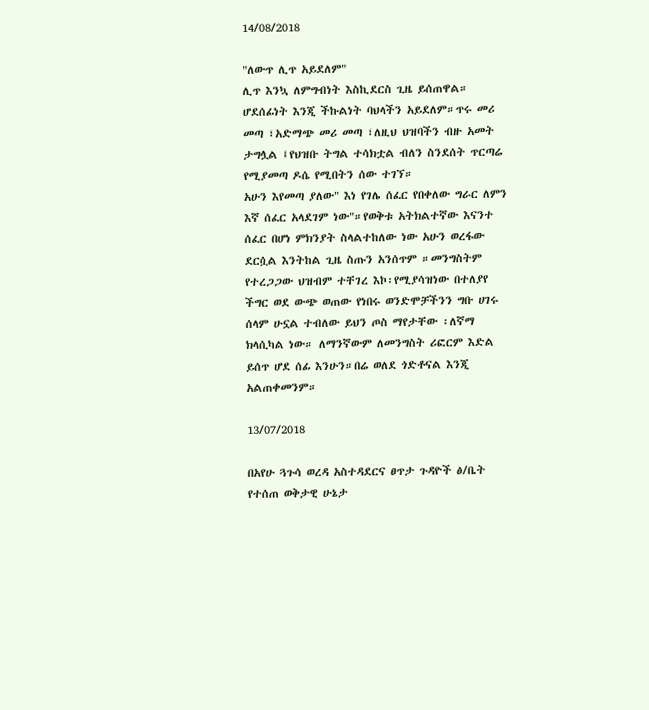14/08/2018

"ለውጥ ሊጥ አይደለም"
ሊጥ እንኳ ለምግብነት እስኪደርስ ጊዜ ይሰጠዋል። ሆደሰፊነት እንጂ ችኩልነት ባህላችን አይደለም።ጥሩ መሪ መጣ ፣አድማጭ መሪ መጣ ፣ለዚህ ህዝባችን ብዙ አመት ታግሏል ፤የህዝቡ ትግል ተሳክቷል ብለን ስንደሰት ጥርጣሬ የሚያመጣ ዶሴ የሚበትን ሰው ተገኘ።
አሁን እየመጣ ያለው" እነ የገሌ ሰፈር የበቀለው ግራር ለምን እኛ ሰፈር አላደገም ነው"።የወቅቱ አትክልተኛው እናንተ ሰፈር በሆነ ምክንያት ስላልተከለው ነው አሁን ወረፋው ደርሷል እንትከል ጊዜ ስጡን አንሰጥም ።መንግስትም የተረጋጋው ህዝብም ተቸገረ እኮ፡የሚያሳዝነው በተለያየ ችግር ወደ ውጭ ወጠው የነበሩ ወንድሞቻችንን ግቡ ሀገሩ ሰላም ሁኗል ተብለው ይህን ጦስ ማየታቸው ፡ለኛማ ክላሲካል ነው። ለማንኛውም ለመንግስት ሪፎርም እድል ይሰጥ ሆደ ሰፊ እንሁን።በሬ ወለደ ጎድቶናል እንጂ አልጠቀመንም።

13/07/2018

በአየሁ ጓጉሳ ወረዳ አስተዳደርና ፀጥታ ጉዳዮች ፅ/ቤት የተሰጠ ወቅታዊ ሁኔታ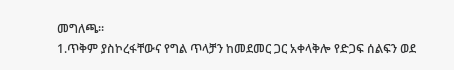መግለጫ።
1.ጥቅም ያስኮረፋቸውና የግል ጥላቻን ከመደመር ጋር አቀላቅሎ የድጋፍ ሰልፍን ወደ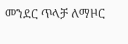መንደር ጥላቻ ለማዞር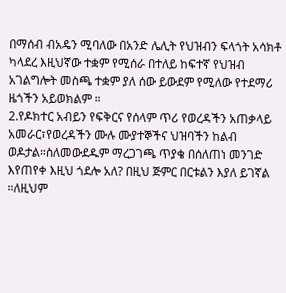በማሰብ ብአዴን ሚባለው በአንድ ሌሊት የህዝብን ፍላጎት አሳክቶ ካላደረ እዚህኛው ተቋም የሚሰራ በተለይ ከፍተኛ የህዝብ አገልግሎት መስጫ ተቋም ያለ ሰው ይውደም የሚለው የተደማሪ ዜጎችን አይወክልም ።
2.የዶክተር አብይን የፍቅርና የሰላም ጥሪ የወረዳችን አጠቃላይ አመራር፣የወረዳችን ሙሉ ሙያተኞችና ህዝባችን ከልብ ወዶታል።ስለመውደዱም ማረጋገጫ ጥያቄ በሰለጠነ መንገድ እየጠየቀ እዚህ ጎደሎ አለ? በዚህ ጅምር በርቱልን እያለ ይገኛል ።ለዚህም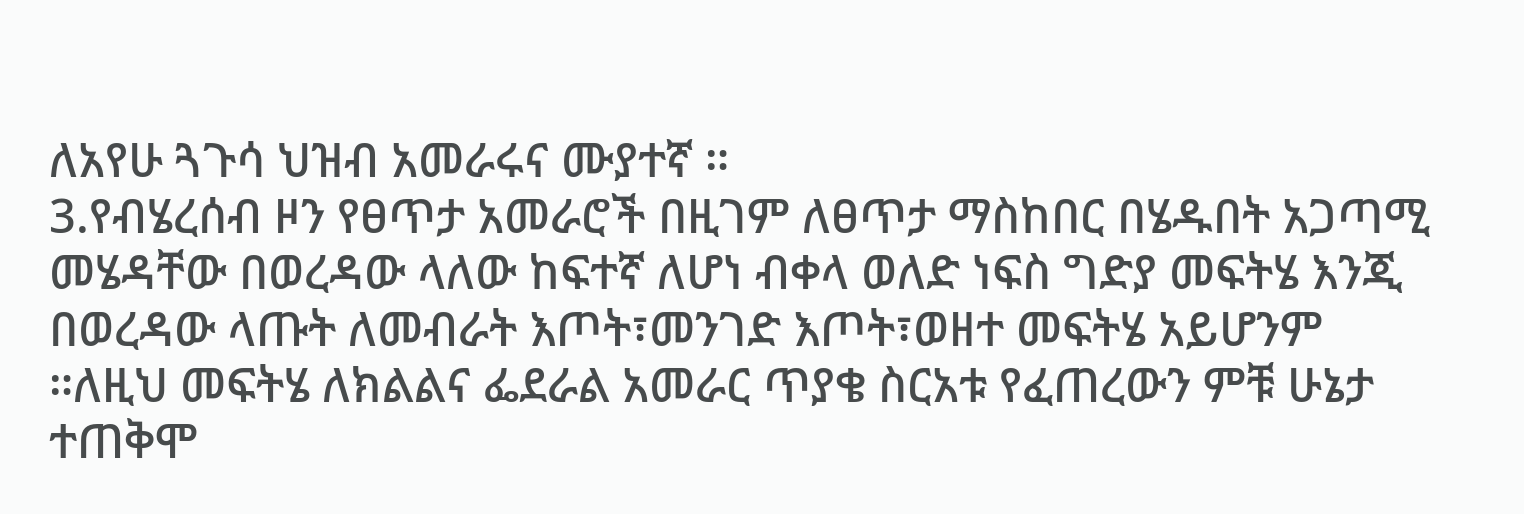ለአየሁ ጓጉሳ ህዝብ አመራሩና ሙያተኛ ።
3.የብሄረሰብ ዞን የፀጥታ አመራሮች በዚገም ለፀጥታ ማስከበር በሄዱበት አጋጣሚ መሄዳቸው በወረዳው ላለው ከፍተኛ ለሆነ ብቀላ ወለድ ነፍስ ግድያ መፍትሄ እንጂ በወረዳው ላጡት ለመብራት እጦት፣መንገድ እጦት፣ወዘተ መፍትሄ አይሆንም ።ለዚህ መፍትሄ ለክልልና ፌደራል አመራር ጥያቄ ስርአቱ የፈጠረውን ምቹ ሁኔታ ተጠቅሞ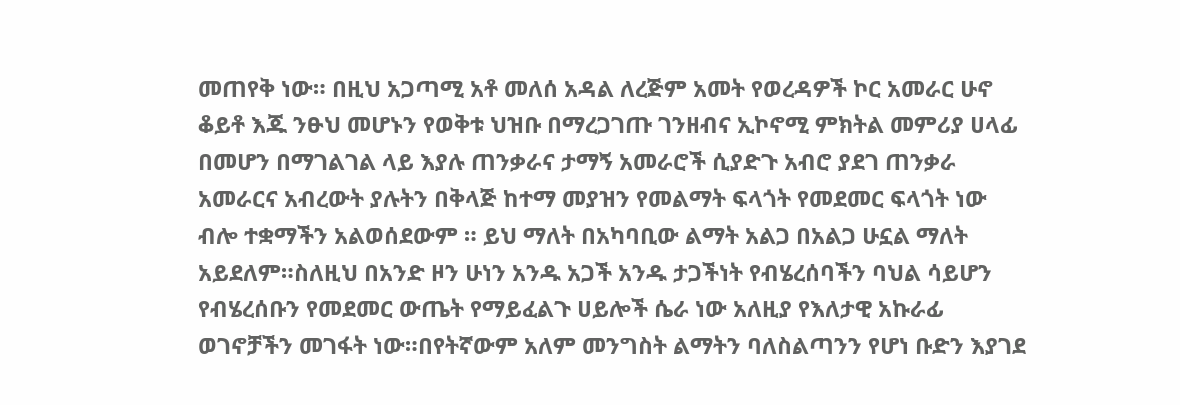መጠየቅ ነው። በዚህ አጋጣሚ አቶ መለሰ አዳል ለረጅም አመት የወረዳዎች ኮር አመራር ሁኖ ቆይቶ እጁ ንፁህ መሆኑን የወቅቱ ህዝቡ በማረጋገጡ ገንዘብና ኢኮኖሚ ምክትል መምሪያ ሀላፊ በመሆን በማገልገል ላይ እያሉ ጠንቃራና ታማኝ አመራሮች ሲያድጉ አብሮ ያደገ ጠንቃራ አመራርና አብረውት ያሉትን በቅላጅ ከተማ መያዝን የመልማት ፍላጎት የመደመር ፍላጎት ነው ብሎ ተቋማችን አልወሰደውም ። ይህ ማለት በአካባቢው ልማት አልጋ በአልጋ ሁኗል ማለት አይደለም።ስለዚህ በአንድ ዞን ሁነን አንዱ አጋች አንዱ ታጋችነት የብሄረሰባችን ባህል ሳይሆን የብሄረሰቡን የመደመር ውጤት የማይፈልጉ ሀይሎች ሴራ ነው አለዚያ የእለታዊ አኩራፊ ወገኖቻችን መገፋት ነው።በየትኛውም አለም መንግስት ልማትን ባለስልጣንን የሆነ ቡድን እያገደ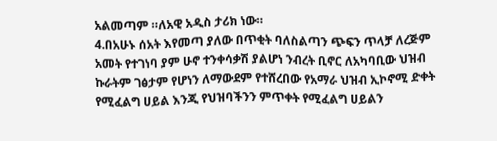አልመጣም ።ለአዊ አዲስ ታሪክ ነው።
4.በአሁኑ ሰአት እየመጣ ያለው በጥቂት ባለስልጣን ጭፍን ጥላቻ ለረጅም አመት የተገነባ ያም ሁኖ ተንቀሳቃሽ ያልሆነ ንብረት ቢኖር ለአካባቢው ህዝብ ኩራትም ገፅታም የሆነን ለማውደም የተሸረበው የአማራ ህዝብ ኢኮኖሚ ድቀት የሚፈልግ ሀይል እንጂ የህዝባችንን ምጥቀት የሚፈልግ ሀይልን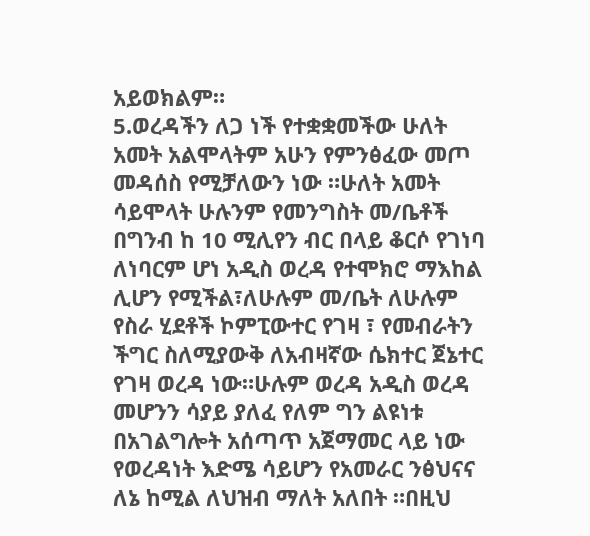አይወክልም።
5.ወረዳችን ለጋ ነች የተቋቋመችው ሁለት አመት አልሞላትም አሁን የምንፅፈው መጦ መዳሰስ የሚቻለውን ነው ።ሁለት አመት ሳይሞላት ሁሉንም የመንግስት መ/ቤቶች በግንብ ከ 10 ሚሊየን ብር በላይ ቆርሶ የገነባ ለነባርም ሆነ አዲስ ወረዳ የተሞክሮ ማእከል ሊሆን የሚችል፣ለሁሉም መ/ቤት ለሁሉም የስራ ሂደቶች ኮምፒውተር የገዛ ፣ የመብራትን ችግር ስለሚያውቅ ለአብዛኛው ሴክተር ጀኔተር የገዛ ወረዳ ነው።ሁሉም ወረዳ አዲስ ወረዳ መሆንን ሳያይ ያለፈ የለም ግን ልዩነቱ በአገልግሎት አሰጣጥ አጀማመር ላይ ነው የወረዳነት እድሜ ሳይሆን የአመራር ንፅህናና ለኔ ከሚል ለህዝብ ማለት አለበት ።በዚህ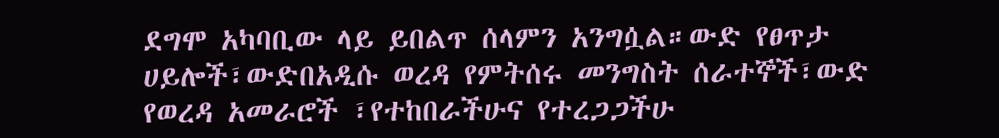ደግሞ አካባቢው ላይ ይበልጥ ሰላምን አንግሷል።ውድ የፀጥታ ሀይሎች፣ውድበአዲሱ ወረዳ የምትሰሩ መንግስት ሰራተኞች፣ውድ የወረዳ አመራሮች ፣የተከበራችሁና የተረጋጋችሁ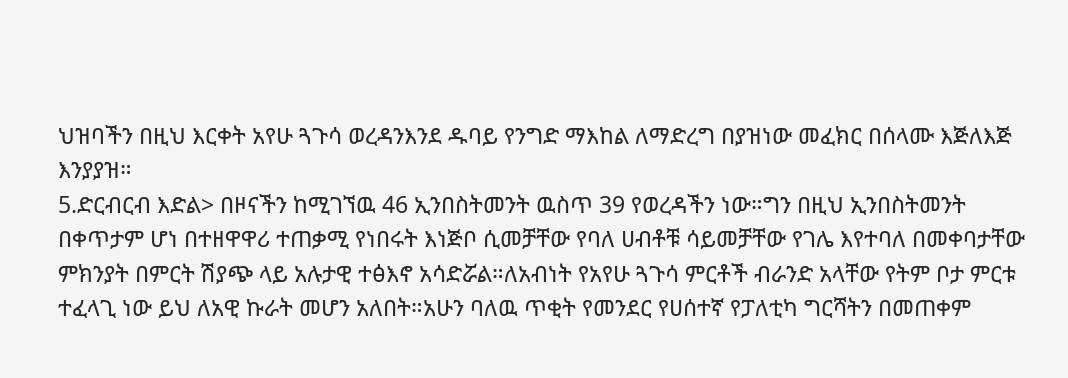ህዝባችን በዚህ እርቀት አየሁ ጓጉሳ ወረዳንእንደ ዱባይ የንግድ ማእከል ለማድረግ በያዝነው መፈክር በሰላሙ እጅለእጅ እንያያዝ።
5.ድርብርብ እድል> በዞናችን ከሚገኘዉ 46 ኢንበስትመንት ዉስጥ 39 የወረዳችን ነው።ግን በዚህ ኢንበስትመንት በቀጥታም ሆነ በተዘዋዋሪ ተጠቃሚ የነበሩት እነጅቦ ሲመቻቸው የባለ ሀብቶቹ ሳይመቻቸው የገሌ እየተባለ በመቀባታቸው ምክንያት በምርት ሽያጭ ላይ አሉታዊ ተፅእኖ አሳድሯል።ለአብነት የአየሁ ጓጉሳ ምርቶች ብራንድ አላቸው የትም ቦታ ምርቱ ተፈላጊ ነው ይህ ለአዊ ኩራት መሆን አለበት።አሁን ባለዉ ጥቂት የመንደር የሀሰተኛ የፓለቲካ ግርሻትን በመጠቀም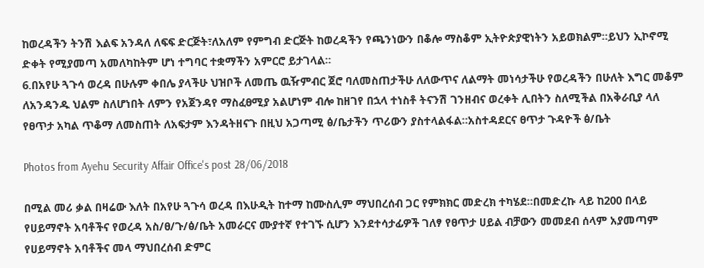ከወረዳችን ትንሽ እልፍ አንዳለ ለፍፍ ድርጅት፣ለአለም የምግብ ድርጅት ከወረዳችን የጫንነውን በቆሎ ማስቆም ኢትዮጵያዊነትን አይወክልም።ይህን ኢኮኖሚ ድቀት የሚያመጣ አመለካከትም ሆነ ተግባር ተቋማችን አምርሮ ይታገላል።
6.በአየሁ ጓጉሳ ወረዳ በሁሉም ቀበሌ ያላችሁ ህዝቦች ለመጤ ዉዥምብር ጀሮ ባለመስጠታችሁ ለለውጥና ለልማት መነሳታችሁ የወረዳችን በሁለት እግር መቆም ለአንዳንዱ ህልም ስለሆነበት ለምን የአጀንዳየ ማስፈፀሚያ አልሆነም ብሎ ከዘገየ በኋላ ተነስቶ ትናንሽ ገንዘብና ወረቀት ሊበትን ስለሚችል በአቅራቢያ ላለ የፀጥታ አካል ጥቆማ ለመስጠት ለአፍታም እንዳትዘናጉ በዚህ አጋጣሚ ፅ/ቤታችን ጥሪውን ያስተላልፋል።አስተዳደርና ፀጥታ ጉዳዮች ፅ/ቤት

Photos from Ayehu Security Affair Office's post 28/06/2018

በሚል መሪ ቃል በዛሬው እለት በአየሁ ጓጉሳ ወረዳ በእሁዲት ከተማ ከሙስሊም ማህበረሰብ ጋር የምክክር መድረክ ተካሄደ።በመድረኩ ላይ ከ200 በላይ የሀይማኖት አባቶችና የወረዳ አስ/ፀ/ጉ/ፅ/ቤት አመራርና ሙያተኛ የተገኙ ሲሆን እንደተሳታፊዎች ገለፃ የፀጥታ ሀይል ብቻውን መመደብ ሰላም አያመጣም የሀይማኖት አባቶችና መላ ማህበረሰብ ድምር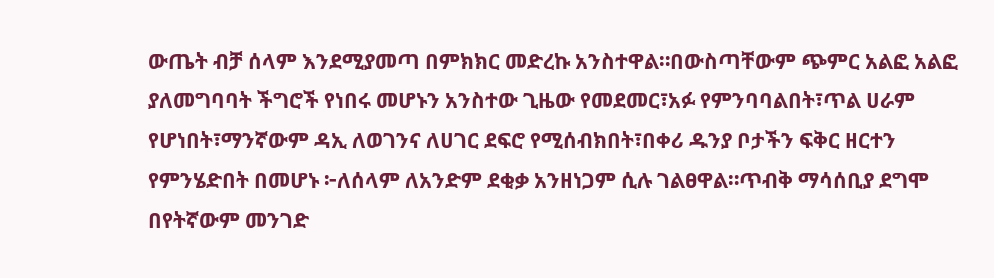ውጤት ብቻ ሰላም እንደሚያመጣ በምክክር መድረኩ አንስተዋል።በውስጣቸውም ጭምር አልፎ አልፎ ያለመግባባት ችግሮች የነበሩ መሆኑን አንስተው ጊዜው የመደመር፣አፉ የምንባባልበት፣ጥል ሀራም የሆነበት፣ማንኛውም ዳኢ ለወገንና ለሀገር ደፍሮ የሚሰብክበት፣በቀሪ ዱንያ ቦታችን ፍቅር ዘርተን የምንሄድበት በመሆኑ ፦ለሰላም ለአንድም ደቂቃ አንዘነጋም ሲሉ ገልፀዋል።ጥብቅ ማሳሰቢያ ደግሞ በየትኛውም መንገድ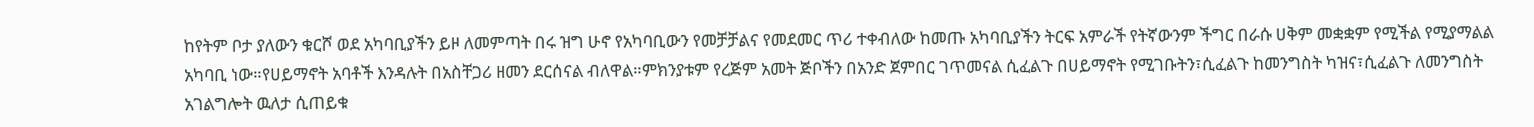ከየትም ቦታ ያለውን ቁርሾ ወደ አካባቢያችን ይዞ ለመምጣት በሩ ዝግ ሁኖ የአካባቢውን የመቻቻልና የመደመር ጥሪ ተቀብለው ከመጡ አካባቢያችን ትርፍ አምራች የትኛውንም ችግር በራሱ ሀቅም መቋቋም የሚችል የሚያማልል አካባቢ ነው።የሀይማኖት አባቶች እንዳሉት በአስቸጋሪ ዘመን ደርሰናል ብለዋል።ምክንያቱም የረጅም አመት ጅቦችን በአንድ ጀምበር ገጥመናል ሲፈልጉ በሀይማኖት የሚገቡትን፣ሲፈልጉ ከመንግስት ካዝና፣ሲፈልጉ ለመንግስት አገልግሎት ዉለታ ሲጠይቁ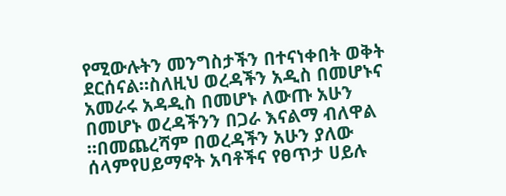የሚውሉትን መንግስታችን በተናነቀበት ወቅት ደርሰናል።ስለዚህ ወረዳችን አዲስ በመሆኑና አመራሩ አዳዲስ በመሆኑ ለውጡ አሁን በመሆኑ ወረዳችንን በጋራ እናልማ ብለዋል ።በመጨረሻም በወረዳችን አሁን ያለው ሰላምየሀይማኖት አባቶችና የፀጥታ ሀይሉ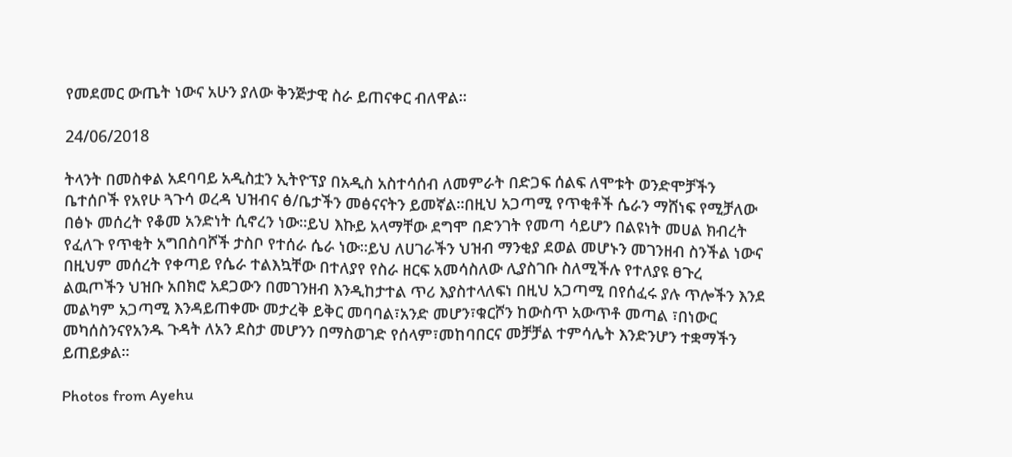የመደመር ውጤት ነውና አሁን ያለው ቅንጅታዊ ስራ ይጠናቀር ብለዋል።

24/06/2018

ትላንት በመስቀል አደባባይ አዲስቷን ኢትዮፕያ በአዲስ አስተሳሰብ ለመምራት በድጋፍ ሰልፍ ለሞቱት ወንድሞቻችን ቤተሰቦች የአየሁ ጓጉሳ ወረዳ ህዝብና ፅ/ቤታችን መፅናናትን ይመኛል።በዚህ አጋጣሚ የጥቂቶች ሴራን ማሸነፍ የሚቻለው በፅኑ መሰረት የቆመ አንድነት ሲኖረን ነው።ይህ እኩይ አላማቸው ደግሞ በድንገት የመጣ ሳይሆን በልዩነት መሀል ክብረት የፈለጉ የጥቂት አግበስባሾች ታስቦ የተሰራ ሴራ ነው።ይህ ለሀገራችን ህዝብ ማንቂያ ደወል መሆኑን መገንዘብ ስንችል ነውና በዚህም መሰረት የቀጣይ የሴራ ተልእኳቸው በተለያየ የስራ ዘርፍ አመሳስለው ሊያስገቡ ስለሚችሉ የተለያዩ ፀጉረ ልዉጦችን ህዝቡ አበክሮ አደጋውን በመገንዘብ እንዲከታተል ጥሪ እያስተላለፍነ በዚህ አጋጣሚ በየሰፈሩ ያሉ ጥሎችን እንደ መልካም አጋጣሚ እንዳይጠቀሙ መታረቅ ይቅር መባባል፣አንድ መሆን፣ቁርሾን ከውስጥ አውጥቶ መጣል ፣በነውር መካሰስንናየአንዱ ጉዳት ለአን ደስታ መሆንን በማስወገድ የሰላም፣መከባበርና መቻቻል ተምሳሌት እንድንሆን ተቋማችን ይጠይቃል።

Photos from Ayehu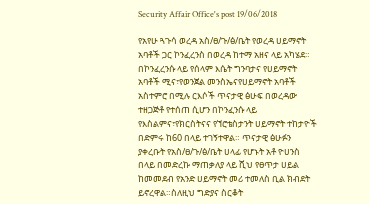Security Affair Office's post 19/06/2018

የአየሁ ጓጉሳ ወረዳ አስ/ፀ/ጉ/ፅ/ቤት የወረዳ ሀይማኖት አባቶች ጋር ኮንፈረንስ በወረዳ ከተማ አዘና ላይ አካሄደ።
በኮንፈረንሱ ላይ የሰላም እሴት ግንባታና የሀይማኖት አባቶች ሚና፣የወንጀል መንስኤናየሀይማኖት አባቶች አስተምሮ በሚሉ ርእሶች ጥናታዊ ፅሁፍ በወረዳው ተዘጋጅቶ የተሰጠ ሲሆን በኮንፈንሱ ላይ የእስልምና፣የክርስትናና የኘሮቴስታንት ሀይማኖት ተከታዮች በድምሩ ከ60 በላይ ተገኝተዋል። ጥናታዊ ፅሁፉን ያቀረቡት የአስ/ፀ/ጉ/ፅ/ቤት ሀላፊ የሆኑት አቶ ዮሀንስ በላይ በመድረኩ ማጠቃለያ ላይ ሺህ የፀጥታ ሀይል ከመመደብ የአንድ ሀይማኖት መሪ ተመለስ ቢል ክብደት ይኖረዋል።ስለዚህ ግድያና ስርቆት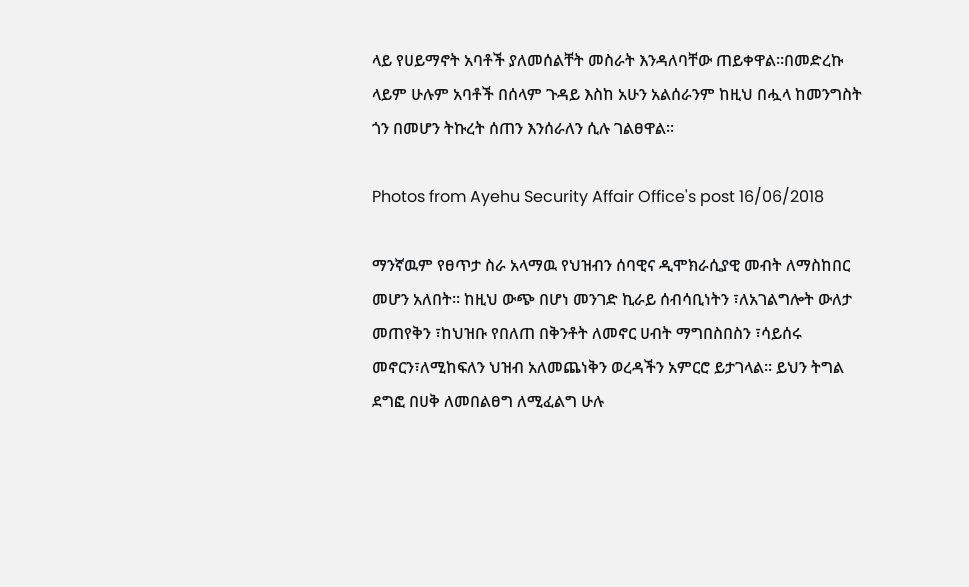ላይ የሀይማኖት አባቶች ያለመሰልቸት መስራት እንዳለባቸው ጠይቀዋል።በመድረኩ ላይም ሁሉም አባቶች በሰላም ጉዳይ እስከ አሁን አልሰራንም ከዚህ በሗላ ከመንግስት ጎን በመሆን ትኩረት ሰጠን እንሰራለን ሲሉ ገልፀዋል።

Photos from Ayehu Security Affair Office's post 16/06/2018

ማንኛዉም የፀጥታ ስራ አላማዉ የህዝብን ሰባዊና ዲሞክራሲያዊ መብት ለማስከበር መሆን አለበት። ከዚህ ውጭ በሆነ መንገድ ኪራይ ሰብሳቢነትን ፣ለአገልግሎት ውለታ መጠየቅን ፣ከህዝቡ የበለጠ በቅንቶት ለመኖር ሀብት ማግበስበስን ፣ሳይሰሩ መኖርን፣ለሚከፍለን ህዝብ አለመጨነቅን ወረዳችን አምርሮ ይታገላል። ይህን ትግል ደግፎ በሀቅ ለመበልፀግ ለሚፈልግ ሁሉ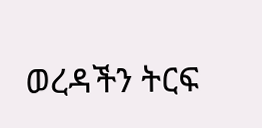ወረዳችን ትርፍ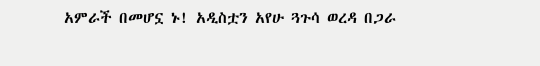አምራች በመሆኗ ኑ! አዲስቷን አየሁ ጓጉሳ ወረዳ በጋራ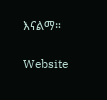እናልማ።

Website